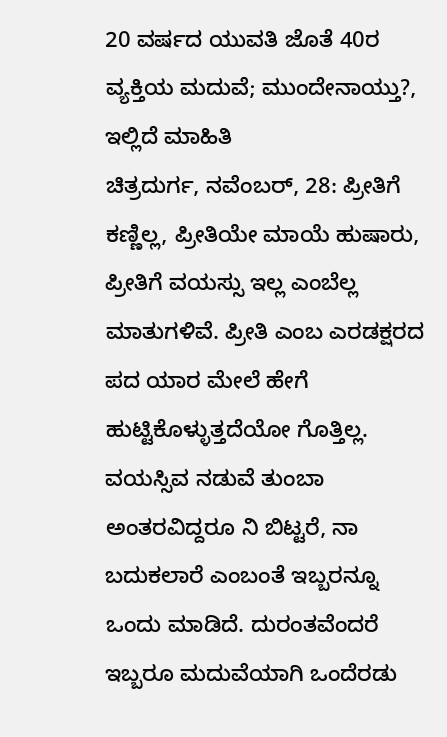20 ವರ್ಷದ ಯುವತಿ ಜೊತೆ 40ರ ವ್ಯಕ್ತಿಯ ಮದುವೆ; ಮುಂದೇನಾಯ್ತು?, ಇಲ್ಲಿದೆ ಮಾಹಿತಿ
ಚಿತ್ರದುರ್ಗ, ನವೆಂಬರ್, 28: ಪ್ರೀತಿಗೆ ಕಣ್ಣಿಲ್ಲ, ಪ್ರೀತಿಯೇ ಮಾಯೆ ಹುಷಾರು, ಪ್ರೀತಿಗೆ ವಯಸ್ಸು ಇಲ್ಲ ಎಂಬೆಲ್ಲ ಮಾತುಗಳಿವೆ. ಪ್ರೀತಿ ಎಂಬ ಎರಡಕ್ಷರದ ಪದ ಯಾರ ಮೇಲೆ ಹೇಗೆ ಹುಟ್ಟಿಕೊಳ್ಳುತ್ತದೆಯೋ ಗೊತ್ತಿಲ್ಲ. ವಯಸ್ಸಿವ ನಡುವೆ ತುಂಬಾ ಅಂತರವಿದ್ದರೂ ನಿ ಬಿಟ್ಟರೆ, ನಾ ಬದುಕಲಾರೆ ಎಂಬಂತೆ ಇಬ್ಬರನ್ನೂ ಒಂದು ಮಾಡಿದೆ. ದುರಂತವೆಂದರೆ ಇಬ್ಬರೂ ಮದುವೆಯಾಗಿ ಒಂದೆರಡು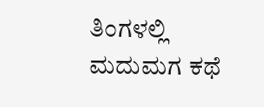ತಿಂಗಳಲ್ಲಿ ಮದುಮಗ ಕಥೆ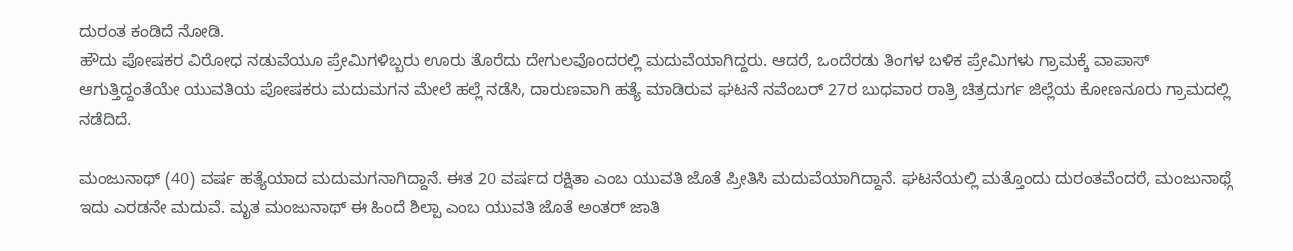ದುರಂತ ಕಂಡಿದೆ ನೋಡಿ.
ಹೌದು ಪೋಷಕರ ವಿರೋಧ ನಡುವೆಯೂ ಪ್ರೇಮಿಗಳಿಬ್ಬರು ಊರು ತೊರೆದು ದೇಗುಲವೊಂದರಲ್ಲಿ ಮದುವೆಯಾಗಿದ್ದರು. ಆದರೆ, ಒಂದೆರಡು ತಿಂಗಳ ಬಳಿಕ ಪ್ರೇಮಿಗಳು ಗ್ರಾಮಕ್ಕೆ ವಾಪಾಸ್ ಆಗುತ್ತಿದ್ದಂತೆಯೇ ಯುವತಿಯ ಪೋಷಕರು ಮದುಮಗನ ಮೇಲೆ ಹಲ್ಲೆ ನಡೆಸಿ, ದಾರುಣವಾಗಿ ಹತ್ಯೆ ಮಾಡಿರುವ ಘಟನೆ ನವೆಂಬರ್ 27ರ ಬುಧವಾರ ರಾತ್ರಿ ಚಿತ್ರದುರ್ಗ ಜಿಲ್ಲೆಯ ಕೋಣನೂರು ಗ್ರಾಮದಲ್ಲಿ ನಡೆದಿದೆ.

ಮಂಜುನಾಥ್ (40) ವರ್ಷ ಹತ್ಯೆಯಾದ ಮದುಮಗನಾಗಿದ್ದಾನೆ. ಈತ 20 ವರ್ಷದ ರಕ್ಷಿತಾ ಎಂಬ ಯುವತಿ ಜೊತೆ ಪ್ರೀತಿಸಿ ಮದುವೆಯಾಗಿದ್ದಾನೆ. ಘಟನೆಯಲ್ಲಿ ಮತ್ತೊಂದು ದುರಂತವೆಂದರೆ, ಮಂಜುನಾಥ್ಗೆ ಇದು ಎರಡನೇ ಮದುವೆ. ಮೃತ ಮಂಜುನಾಥ್ ಈ ಹಿಂದೆ ಶಿಲ್ಪಾ ಎಂಬ ಯುವತಿ ಜೊತೆ ಅಂತರ್ ಜಾತಿ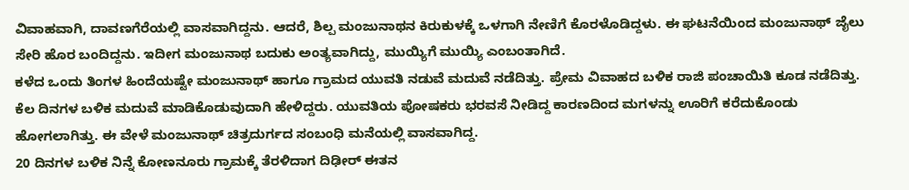ವಿವಾಹವಾಗಿ, ದಾವಣಗೆರೆಯಲ್ಲಿ ವಾಸವಾಗಿದ್ದನು. ಆದರೆ, ಶಿಲ್ಪ ಮಂಜುನಾಥನ ಕಿರುಕುಳಕ್ಕೆ ಒಳಗಾಗಿ ನೇಣಿಗೆ ಕೊರಳೊಡಿದ್ದಳು. ಈ ಘಟನೆಯಿಂದ ಮಂಜುನಾಥ್ ಜೈಲು ಸೇರಿ ಹೊರ ಬಂದಿದ್ದನು. ಇದೀಗ ಮಂಜುನಾಥ ಬದುಕು ಅಂತ್ಯವಾಗಿದ್ದು, ಮುಯ್ಯಿಗೆ ಮುಯ್ಯಿ ಎಂಬಂತಾಗಿದೆ.
ಕಳೆದ ಒಂದು ತಿಂಗಳ ಹಿಂದೆಯಷ್ಟೇ ಮಂಜುನಾಥ್ ಹಾಗೂ ಗ್ರಾಮದ ಯುವತಿ ನಡುವೆ ಮದುವೆ ನಡೆದಿತ್ತು. ಪ್ರೇಮ ವಿವಾಹದ ಬಳಿಕ ರಾಜಿ ಪಂಚಾಯಿತಿ ಕೂಡ ನಡೆದಿತ್ತು. ಕೆಲ ದಿನಗಳ ಬಳಿಕ ಮದುವೆ ಮಾಡಿಕೊಡುವುದಾಗಿ ಹೇಳಿದ್ದರು. ಯುವತಿಯ ಪೋಷಕರು ಭರವಸೆ ನೀಡಿದ್ದ ಕಾರಣದಿಂದ ಮಗಳನ್ನು ಊರಿಗೆ ಕರೆದುಕೊಂಡು ಹೋಗಲಾಗಿತ್ತು. ಈ ವೇಳೆ ಮಂಜುನಾಥ್ ಚಿತ್ರದುರ್ಗದ ಸಂಬಂಧಿ ಮನೆಯಲ್ಲಿ ವಾಸವಾಗಿದ್ದ.
20 ದಿನಗಳ ಬಳಿಕ ನಿನ್ನೆ ಕೋಣನೂರು ಗ್ರಾಮಕ್ಕೆ ತೆರಳಿದಾಗ ದಿಢೀರ್ ಈತನ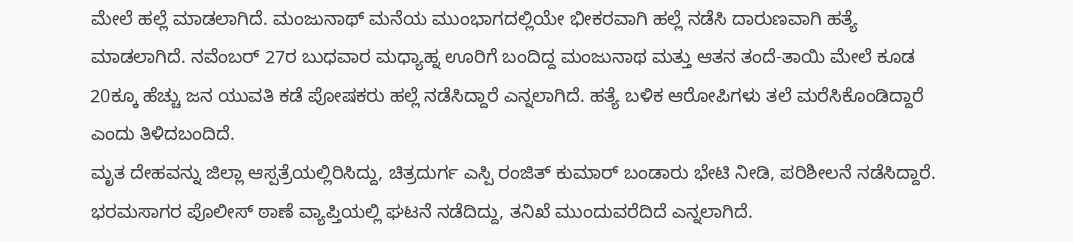ಮೇಲೆ ಹಲ್ಲೆ ಮಾಡಲಾಗಿದೆ. ಮಂಜುನಾಥ್ ಮನೆಯ ಮುಂಭಾಗದಲ್ಲಿಯೇ ಭೀಕರವಾಗಿ ಹಲ್ಲೆ ನಡೆಸಿ ದಾರುಣವಾಗಿ ಹತ್ಯೆ ಮಾಡಲಾಗಿದೆ. ನವೆಂಬರ್ 27ರ ಬುಧವಾರ ಮಧ್ಯಾಹ್ನ ಊರಿಗೆ ಬಂದಿದ್ದ ಮಂಜುನಾಥ ಮತ್ತು ಆತನ ತಂದೆ-ತಾಯಿ ಮೇಲೆ ಕೂಡ 20ಕ್ಕೂ ಹೆಚ್ಚು ಜನ ಯುವತಿ ಕಡೆ ಪೋಷಕರು ಹಲ್ಲೆ ನಡೆಸಿದ್ದಾರೆ ಎನ್ನಲಾಗಿದೆ. ಹತ್ಯೆ ಬಳಿಕ ಆರೋಪಿಗಳು ತಲೆ ಮರೆಸಿಕೊಂಡಿದ್ದಾರೆ ಎಂದು ತಿಳಿದಬಂದಿದೆ.
ಮೃತ ದೇಹವನ್ನು ಜಿಲ್ಲಾ ಆಸ್ಪತ್ರೆಯಲ್ಲಿರಿಸಿದ್ದು, ಚಿತ್ರದುರ್ಗ ಎಸ್ಪಿ ರಂಜಿತ್ ಕುಮಾರ್ ಬಂಡಾರು ಭೇಟಿ ನೀಡಿ, ಪರಿಶೀಲನೆ ನಡೆಸಿದ್ದಾರೆ. ಭರಮಸಾಗರ ಪೊಲೀಸ್ ಠಾಣೆ ವ್ಯಾಪ್ತಿಯಲ್ಲಿ ಘಟನೆ ನಡೆದಿದ್ದು, ತನಿಖೆ ಮುಂದುವರೆದಿದೆ ಎನ್ನಲಾಗಿದೆ.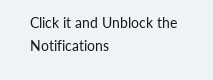Click it and Unblock the Notifications